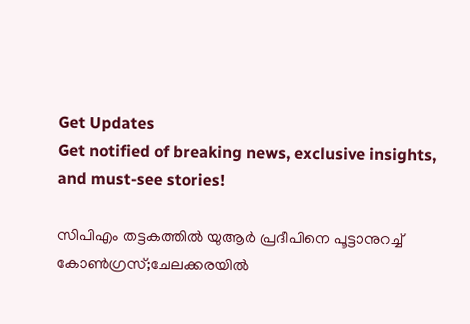Get Updates
Get notified of breaking news, exclusive insights, and must-see stories!

സിപിഎം തട്ടകത്തിൽ യുആർ പ്രദീപിനെ പൂട്ടാനുറച്ച് കോൺഗ്രസ്;ചേലക്കരയിൽ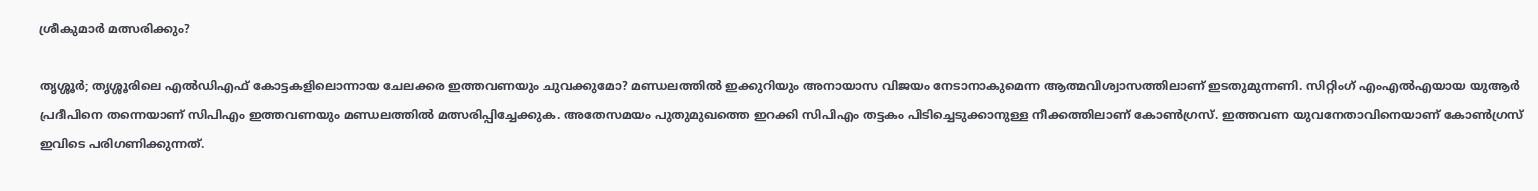ശ്രീകുമാർ മത്സരിക്കും?

തൃശ്ശൂർ; തൃശ്ശൂരിലെ എൽഡിഎഫ് കോട്ടകളിലൊന്നായ ചേലക്കര ഇത്തവണയും ചുവക്കുമോ? മണ്ഡലത്തിൽ ഇക്കുറിയും അനായാസ വിജയം നേടാനാകുമെന്ന ആത്മവിശ്വാസത്തിലാണ് ഇടതുമുന്നണി. സിറ്റിംഗ് എംഎൽഎയായ യുആർ പ്രദീപിനെ തന്നെയാണ് സിപിഎം ഇത്തവണയും മണ്ഡലത്തിൽ മത്സരിപ്പിച്ചേക്കുക. അതേസമയം പുതുമുഖത്തെ ഇറക്കി സിപിഎം തട്ടകം പിടിച്ചെടുക്കാനുള്ള നീക്കത്തിലാണ് കോൺഗ്രസ്. ഇത്തവണ യുവനേതാവിനെയാണ് കോൺഗ്രസ് ഇവിടെ പരിഗണിക്കുന്നത്.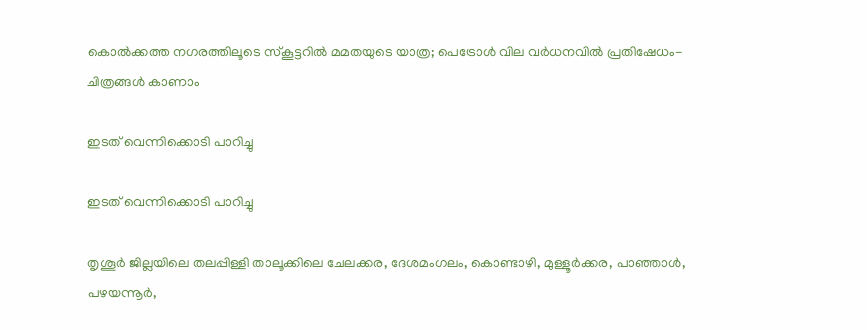കൊല്‍ക്കത്ത നഗരത്തിലൂടെ സ്‌കൂട്ടറില്‍ മമതയുടെ യാത്ര; പെട്രോള്‍ വില വര്‍ധനവില്‍ പ്രതിഷേധം- ചിത്രങ്ങള്‍ കാണാം

ഇടത് വെന്നിക്കൊടി പാറിച്ചു

ഇടത് വെന്നിക്കൊടി പാറിച്ചു

തൃശൂർ ജില്ലയിലെ തലപ്പിള്ളി താലൂക്കിലെ ചേലക്കര, ദേശമംഗലം, കൊണ്ടാഴി, മുള്ളൂർക്കര, പാഞ്ഞാൾ‍, പഴയന്നൂർ‍,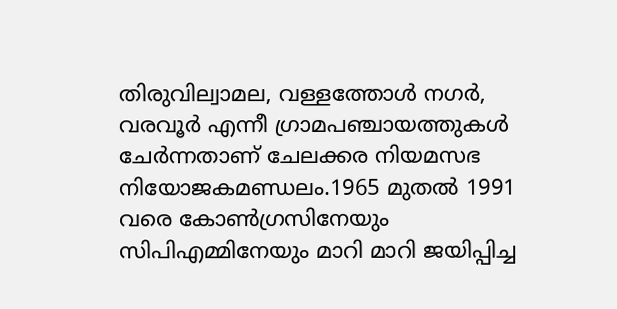തിരുവില്വാമല, വള്ളത്തോൾ നഗർ, വരവൂർ എന്നീ ഗ്രാമപഞ്ചായത്തുകൾ ചേർന്നതാണ് ചേലക്കര നിയമസഭ നിയോജകമണ്ഡലം.1965 മുതൽ 1991 വരെ കോൺഗ്രസിനേയും സിപിഎമ്മിനേയും മാറി മാറി ജയിപ്പിച്ച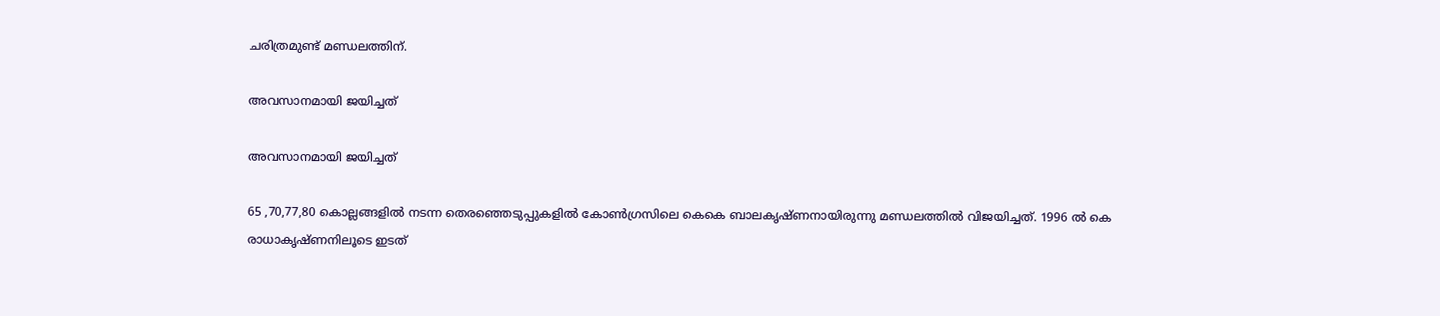ചരിത്രമുണ്ട് മണ്ഡലത്തിന്.

അവസാനമായി ജയിച്ചത്

അവസാനമായി ജയിച്ചത്

65 ,70,77,80 കൊല്ലങ്ങളിൽ നടന്ന തെരഞ്ഞെടുപ്പുകളിൽ കോൺഗ്രസിലെ കെകെ ബാലകൃഷ്ണനായിരുന്നു മണ്ഡലത്തിൽ വിജയിച്ചത്. 1996 ൽ കെ രാധാകൃഷ്ണനിലൂടെ ഇടത്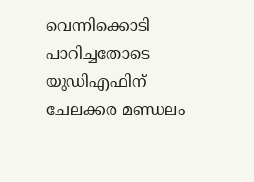വെന്നിക്കൊടി പാറിച്ചതോടെ യുഡിഎഫിന് ചേലക്കര മണ്ഡലം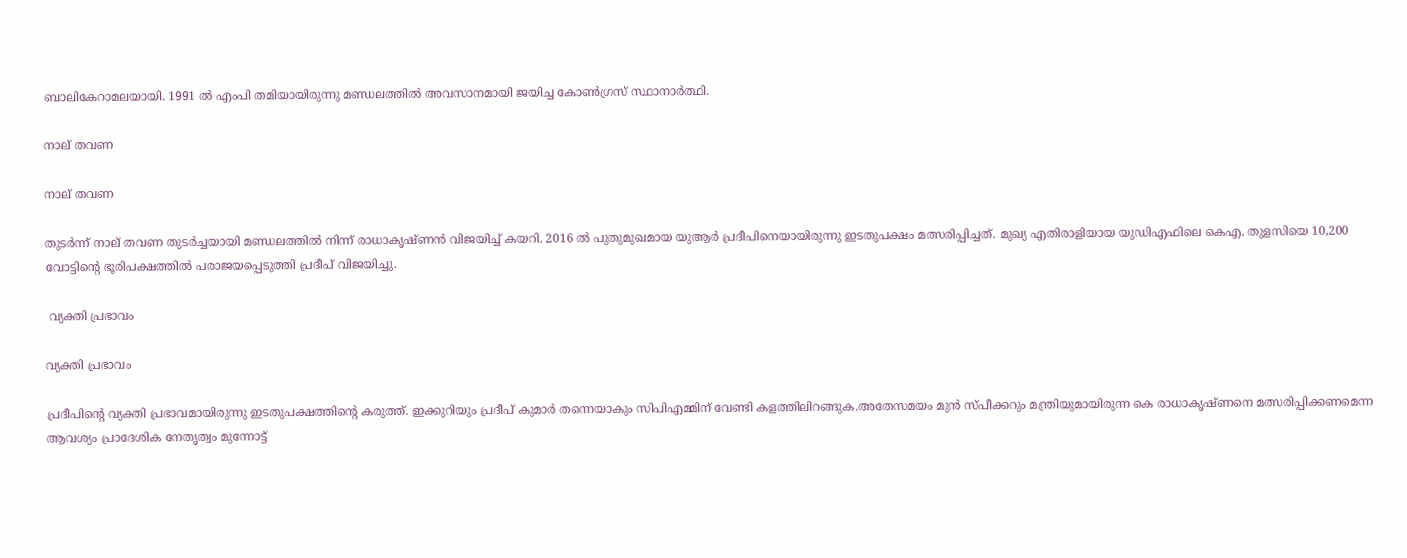ബാലികേറാമലയായി. 1991 ൽ എംപി തമിയായിരുന്നു മണ്ഡലത്തിൽ അവസാനമായി ജയിച്ച കോൺഗ്രസ് സ്ഥാനാർത്ഥി.

നാല് തവണ

നാല് തവണ

തുടർന്ന് നാല് തവണ തുടർച്ചയായി മണ്ഡലത്തിൽ നിന്ന് രാധാകൃഷ്ണൻ വിജയിച്ച് കയറി. 2016 ൽ പുതുമുഖമായ യുആർ പ്രദീപിനെയായിരുന്നു ഇടതുപക്ഷം മത്സരിപ്പിച്ചത്. മുഖ്യ എതിരാളിയായ യുഡിഎഫിലെ കെഎ. തുളസിയെ 10,200 വോട്ടിന്റെ ഭൂരിപക്ഷത്തിൽ പരാജയപ്പെടുത്തി പ്രദീപ് വിജയിച്ചു.

 വ്യക്തി പ്രഭാവം

വ്യക്തി പ്രഭാവം

പ്രദീപിന്റെ വ്യക്തി പ്രഭാവമായിരുന്നു ഇടതുപക്ഷത്തിന്റെ കരുത്ത്. ഇക്കുറിയും പ്രദീപ് കുമാർ തന്നെയാകും സിപിഎമ്മിന് വേണ്ടി കളത്തിലിറങ്ങുക.അതേസമയം മുൻ സ്പീക്കറും മന്ത്രിയുമായിരുന്ന കെ രാധാകൃഷ്ണനെ മത്സരിപ്പിക്കണമെന്ന ആവശ്യം പ്രാദേശിക നേതൃത്വം മുന്നോട്ട്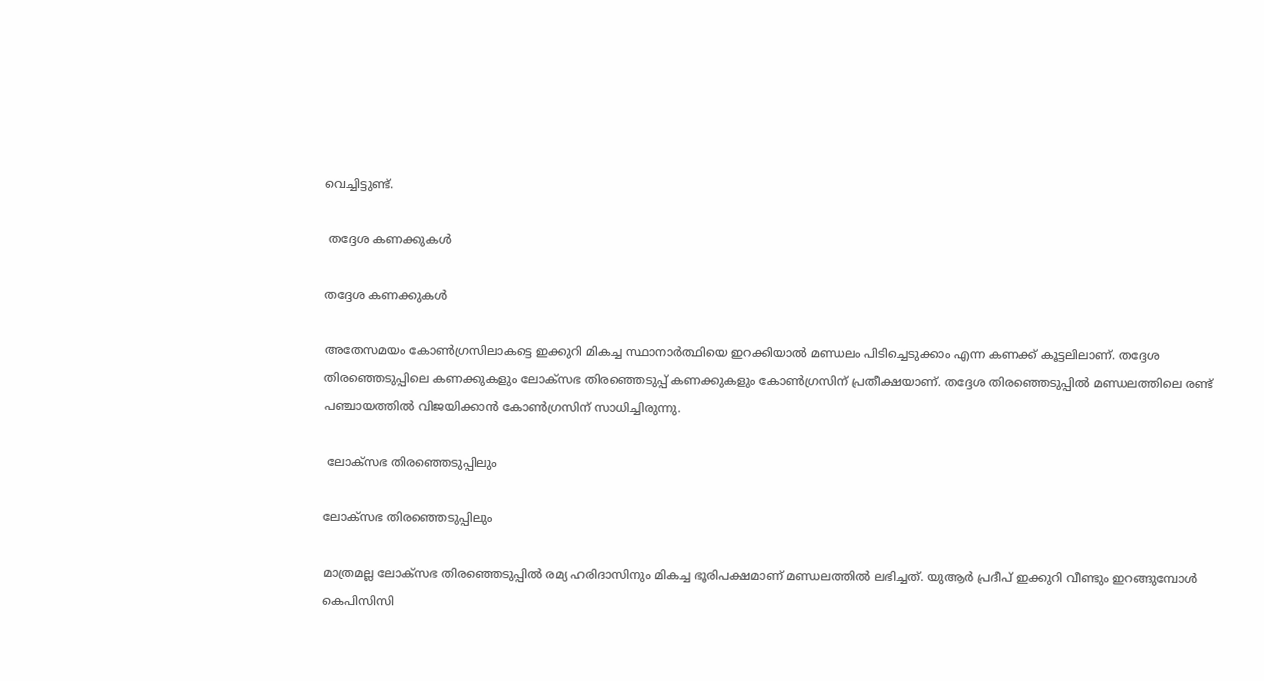വെച്ചിട്ടുണ്ട്.

 തദ്ദേശ കണക്കുകൾ

തദ്ദേശ കണക്കുകൾ

അതേസമയം കോൺഗ്രസിലാകട്ടെ ഇക്കുറി മികച്ച സ്ഥാനാർത്ഥിയെ ഇറക്കിയാൽ മണ്ഡലം പിടിച്ചെടുക്കാം എന്ന കണക്ക് കൂട്ടലിലാണ്. തദ്ദേശ തിരഞ്ഞെടുപ്പിലെ കണക്കുകളും ലോക്സഭ തിരഞ്ഞെടുപ്പ് കണക്കുകളും കോൺഗ്രസിന് പ്രതീക്ഷയാണ്. തദ്ദേശ തിരഞ്ഞെടുപ്പിൽ മണ്ഡലത്തിലെ രണ്ട് പഞ്ചായത്തിൽ വിജയിക്കാൻ കോൺഗ്രസിന് സാധിച്ചിരുന്നു.

 ലോക്സഭ തിരഞ്ഞെടുപ്പിലും

ലോക്സഭ തിരഞ്ഞെടുപ്പിലും

മാത്രമല്ല ലോക്സഭ തിരഞ്ഞെടുപ്പിൽ രമ്യ ഹരിദാസിനും മികച്ച ഭൂരിപക്ഷമാണ് മണ്ഡലത്തിൽ ലഭിച്ചത്. യുആർ പ്രദീപ് ഇക്കുറി വീണ്ടും ഇറങ്ങുമ്പോൾ കെപിസിസി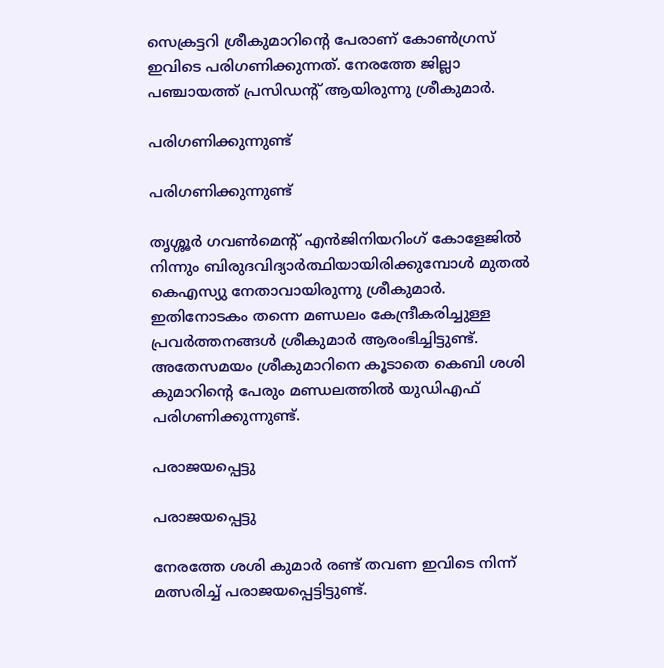സെക്രട്ടറി ശ്രീകുമാറിന്റെ പേരാണ് കോൺഗ്രസ് ഇവിടെ പരിഗണിക്കുന്നത്. നേരത്തേ ജില്ലാ പഞ്ചായത്ത് പ്രസിഡന്റ് ആയിരുന്നു ശ്രീകുമാർ.

പരിഗണിക്കുന്നുണ്ട്

പരിഗണിക്കുന്നുണ്ട്

തൃശ്ശൂർ ഗവൺമെന്റ് എൻജിനിയറിംഗ് കോളേജിൽ നിന്നും ബിരുദവിദ്യാർത്ഥിയായിരിക്കുമ്പോൾ മുതൽ കെഎസ്യു നേതാവായിരുന്നു ശ്രീകുമാർ. ഇതിനോടകം തന്നെ മണ്ഡലം കേന്ദ്രീകരിച്ചുള്ള പ്രവർത്തനങ്ങൾ ശ്രീകുമാർ ആരംഭിച്ചിട്ടുണ്ട്. അതേസമയം ശ്രീകുമാറിനെ കൂടാതെ കെബി ശശി കുമാറിന്റെ പേരും മണ്ഡലത്തിൽ യുഡിഎഫ് പരിഗണിക്കുന്നുണ്ട്.

പരാജയപ്പെട്ടു

പരാജയപ്പെട്ടു

നേരത്തേ ശശി കുമാർ രണ്ട് തവണ ഇവിടെ നിന്ന് മത്സരിച്ച് പരാജയപ്പെട്ടിട്ടുണ്ട്.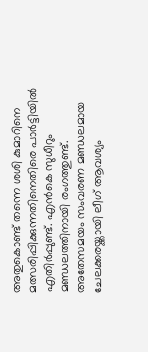അതുകൊണ്ട് തന്നെ ശശി കുമാറിനെ മത്സരിപ്പിക്കുന്നതിനെതിരെ പാർട്ടിയിൽ എതിർപ്പുണ്ട്. എൻകെ സുധീറും മണ്ഡലത്തിനായി രംഗത്തുണ്ട്.
അതേസമയം സംവരണ മണ്ഡലമായ ചേലക്കരയ്ക്കായി ലീഗ് ആവശ്യം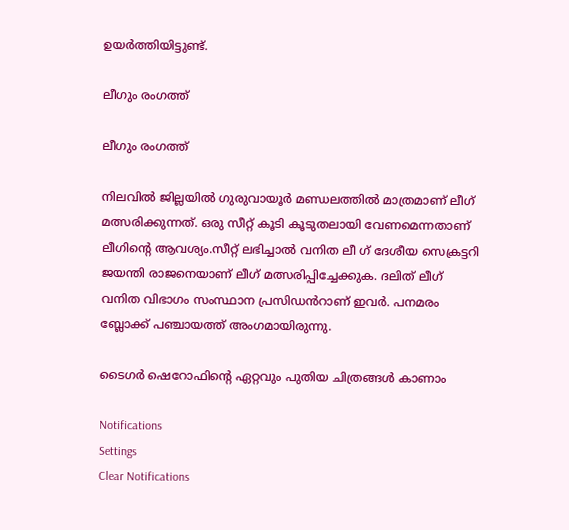ഉയർത്തിയിട്ടുണ്ട്.

ലീഗും രംഗത്ത്

ലീഗും രംഗത്ത്

നിലവിൽ ജില്ലയിൽ ഗുരുവായൂർ മണ്ഡലത്തിൽ മാത്രമാണ് ലീഗ് മത്സരിക്കുന്നത്. ഒരു സീറ്റ് കൂടി കൂടുതലായി വേണമെന്നതാണ് ലീഗിന്റെ ആവശ്യം.സീറ്റ് ലഭിച്ചാൽ വനിത ലീ ഗ് ദേശീയ സെക്രട്ടറി ജയന്തി രാജനെയാണ് ലീഗ് മത്സരിപ്പിച്ചേക്കുക. ദലിത് ലീഗ് വനിത വിഭാഗം സംസ്ഥാന പ്രസിഡൻറാണ് ഇവർ. പനമരം ബ്ലോക്ക് പഞ്ചായത്ത് അംഗമായിരുന്നു.

ടൈഗർ ഷെറോഫിന്റെ ഏറ്റവും പുതിയ ചിത്രങ്ങൾ കാണാം

Notifications
Settings
Clear Notifications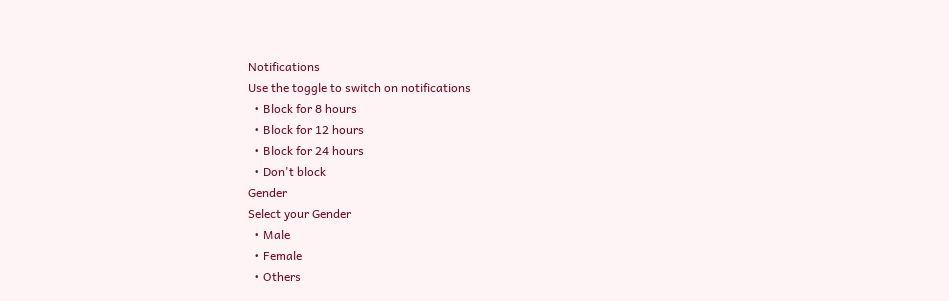Notifications
Use the toggle to switch on notifications
  • Block for 8 hours
  • Block for 12 hours
  • Block for 24 hours
  • Don't block
Gender
Select your Gender
  • Male
  • Female
  • Others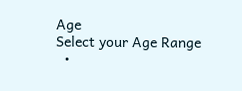Age
Select your Age Range
  •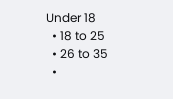Under 18
  • 18 to 25
  • 26 to 35
  •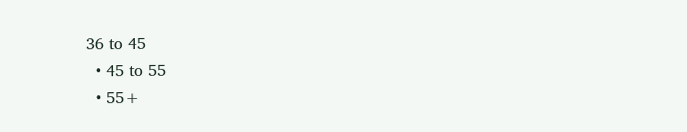36 to 45
  • 45 to 55
  • 55+